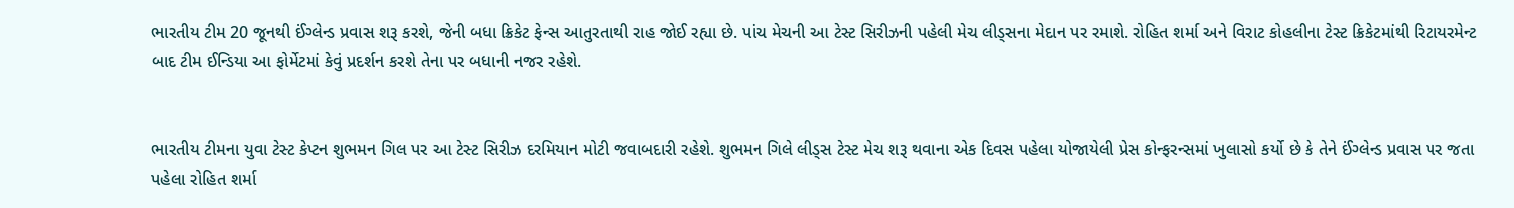ભારતીય ટીમ 20 જૂનથી ઈંગ્લેન્ડ પ્રવાસ શરૂ કરશે, જેની બધા ક્રિકેટ ફેન્સ આતુરતાથી રાહ જોઈ રહ્યા છે. પાંચ મેચની આ ટેસ્ટ સિરીઝની પહેલી મેચ લીડ્સના મેદાન પર રમાશે. રોહિત શર્મા અને વિરાટ કોહલીના ટેસ્ટ ક્રિકેટમાંથી રિટાયરમેન્ટ બાદ ટીમ ઈન્ડિયા આ ફોર્મેટમાં કેવું પ્રદર્શન કરશે તેના પર બધાની નજર રહેશે.


ભારતીય ટીમના યુવા ટેસ્ટ કેપ્ટન શુભમન ગિલ પર આ ટેસ્ટ સિરીઝ દરમિયાન મોટી જવાબદારી રહેશે. શુભમન ગિલે લીડ્સ ટેસ્ટ મેચ શરૂ થવાના એક દિવસ પહેલા યોજાયેલી પ્રેસ કોન્ફરન્સમાં ખુલાસો કર્યો છે કે તેને ઈંગ્લેન્ડ પ્રવાસ પર જતા પહેલા રોહિત શર્મા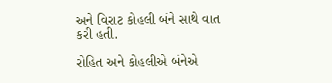અને વિરાટ કોહલી બંને સાથે વાત કરી હતી.

રોહિત અને કોહલીએ બંનેએ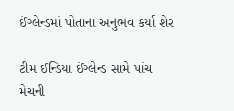ઈંગ્લેન્ડમાં પોતાના અનુભવ કર્યા શેર

ટીમ ઈન્ડિયા ઈંગ્લેન્ડ સામે પાંચ મેચની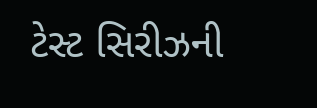ટેસ્ટ સિરીઝની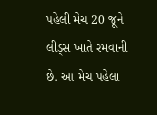પહેલી મેચ 20 જૂને લીડ્સ ખાતે રમવાની છે. આ મેચ પહેલા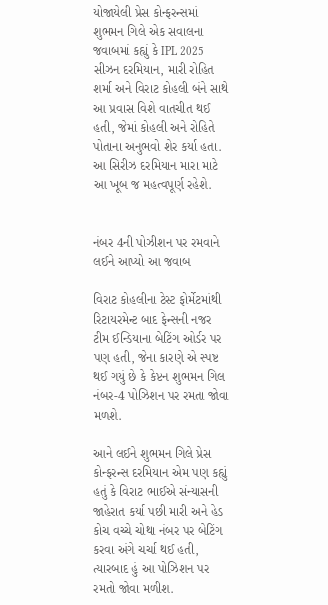યોજાયેલી પ્રેસ કોન્ફરન્સમાં શુભમન ગિલે એક સવાલના જવાબમાં કહ્યું કે IPL 2025 સીઝન દરમિયાન, મારી રોહિત શર્મા અને વિરાટ કોહલી બંને સાથે આ પ્રવાસ વિશે વાતચીત થઈ હતી, જેમાં કોહલી અને રોહિતે પોતાના અનુભવો શેર કર્યા હતા. આ સિરીઝ દરમિયાન મારા માટે આ ખૂબ જ મહત્વપૂર્ણ રહેશે.


નંબર 4ની પોઝીશન પર રમવાને લઈને આપ્યો આ જવાબ

વિરાટ કોહલીના ટેસ્ટ ફોર્મેટમાંથી રિટાયરમેન્ટ બાદ ફેન્સની નજર ટીમ ઈન્ડિયાના બેટિંગ ઓર્ડર પર પણ હતી, જેના કારણે એ સ્પષ્ટ થઈ ગયું છે કે કેપ્ટન શુભમન ગિલ નંબર-4 પોઝિશન પર રમતા જોવા મળશે.

આને લઈને શુભમન ગિલે પ્રેસ કોન્ફરન્સ દરમિયાન એમ પણ કહ્યું હતું કે વિરાટ ભાઈએ સંન્યાસની જાહેરાત કર્યા પછી મારી અને હેડ કોચ વચ્ચે ચોથા નંબર પર બેટિંગ કરવા અંગે ચર્ચા થઈ હતી, ત્યારબાદ હું આ પોઝિશન પર રમતો જોવા મળીશ.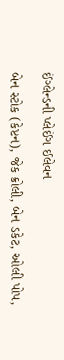ઈંગ્લેન્ડની પ્લેઈંગ ઈલેવન

બેન સ્ટોક (કેપ્ટન), જેક ક્રોલી, બેન ડકેટ, ઓલી પોપ,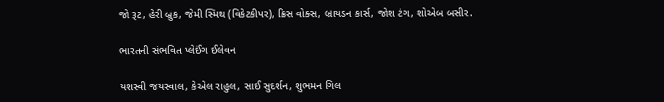જો રૂટ, હેરી બ્રુક, જેમી સ્મિથ (વિકેટકીપર), ક્રિસ વોક્સ, બ્રાયડન કાર્સ, જોશ ટંગ, શોએબ બસીર.

ભારતની સંભવિત પ્લેઈંગ ઈલેવન

યશસ્વી જયસ્વાલ, કેએલ રાહુલ, સાઈ સુદર્શન, શુભમન ગિલ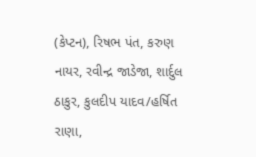(કેપ્ટન), રિષભ પંત, કરુણ નાયર, રવીન્દ્ર જાડેજા, શાર્દુલ ઠાકુર, કુલદીપ યાદવ/હર્ષિત રાણા,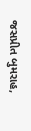જસપ્રીત બુમરાહ,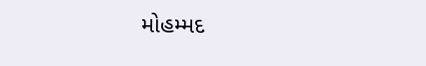મોહમ્મદ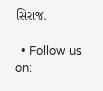સિરાજ.

  • Follow us on: